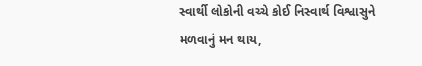સ્વાર્થી લોકોની વચ્ચે કોઈ નિસ્વાર્થ વિશ્વાસુને મળવાનું મન થાય,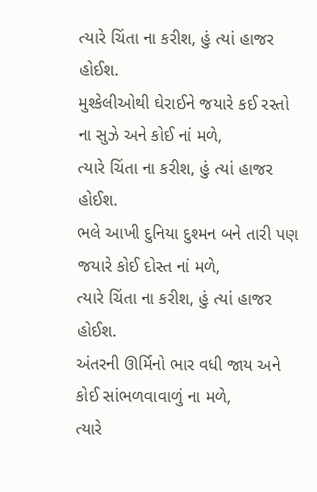ત્યારે ચિંતા ના કરીશ, હું ત્યાં હાજર હોઈશ.
મુશ્કેલીઓથી ઘેરાઈને જયારે કઈ રસ્તો ના સુઝે અને કોઈ નાં મળે,
ત્યારે ચિંતા ના કરીશ, હું ત્યાં હાજર હોઈશ.
ભલે આખી દુનિયા દુશ્મન બને તારી પણ જયારે કોઈ દોસ્ત નાં મળે,
ત્યારે ચિંતા ના કરીશ, હું ત્યાં હાજર હોઈશ.
અંતરની ઊર્મિનો ભાર વધી જાય અને કોઈ સાંભળવાવાળું ના મળે,
ત્યારે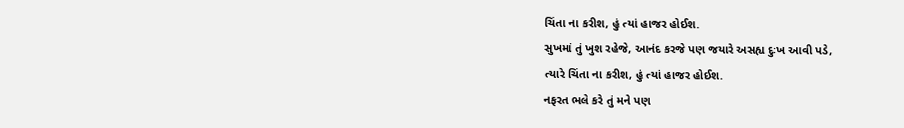ચિંતા ના કરીશ, હું ત્યાં હાજર હોઈશ.
સુખમાં તું ખુશ રહેજે, આનંદ કરજે પણ જયારે અસહ્ય દુઃખ આવી પડે,
ત્યારે ચિંતા ના કરીશ, હું ત્યાં હાજર હોઈશ.
નફરત ભલે કરે તું મને પણ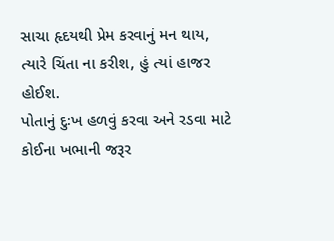સાચા હૃદયથી પ્રેમ કરવાનું મન થાય,
ત્યારે ચિંતા ના કરીશ, હું ત્યાં હાજર હોઈશ.
પોતાનું દુઃખ હળવું કરવા અને રડવા માટે કોઈના ખભાની જરૂર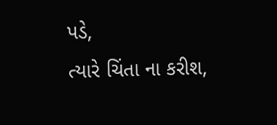પડે,
ત્યારે ચિંતા ના કરીશ,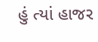હું ત્યાં હાજર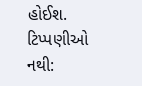હોઈશ.
ટિપ્પણીઓ નથી: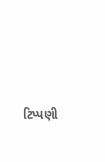ટિપ્પણી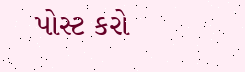પોસ્ટ કરો